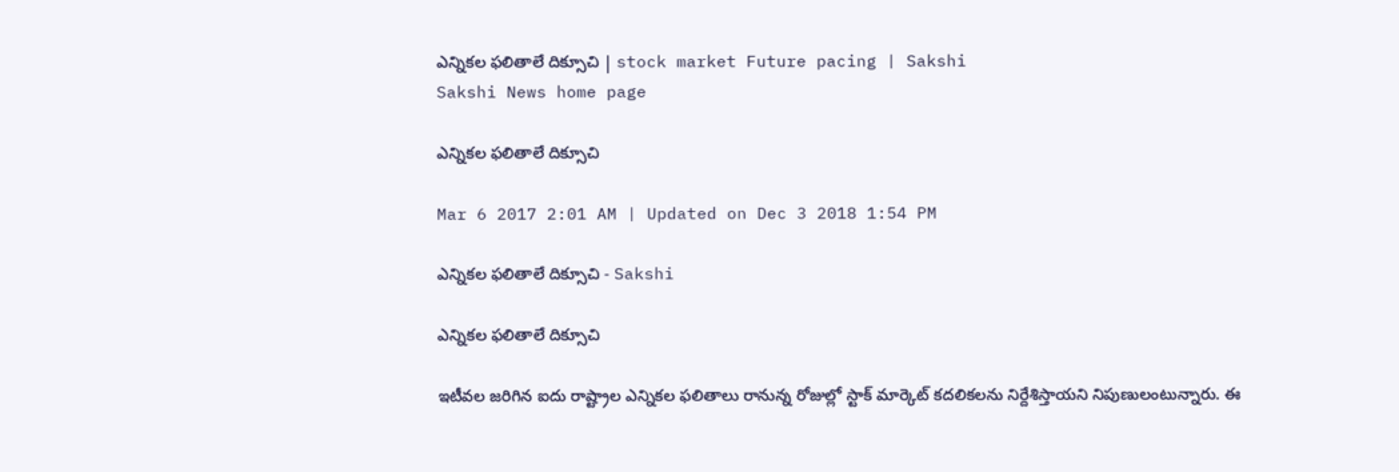ఎన్నికల ఫలితాలే దిక్సూచి | stock market Future pacing | Sakshi
Sakshi News home page

ఎన్నికల ఫలితాలే దిక్సూచి

Mar 6 2017 2:01 AM | Updated on Dec 3 2018 1:54 PM

ఎన్నికల ఫలితాలే దిక్సూచి - Sakshi

ఎన్నికల ఫలితాలే దిక్సూచి

ఇటీవల జరిగిన ఐదు రాష్ట్రాల ఎన్నికల ఫలితాలు రానున్న రోజుల్లో స్టాక్‌ మార్కెట్‌ కదలికలను నిర్దేశిస్తాయని నిపుణులంటున్నారు. ఈ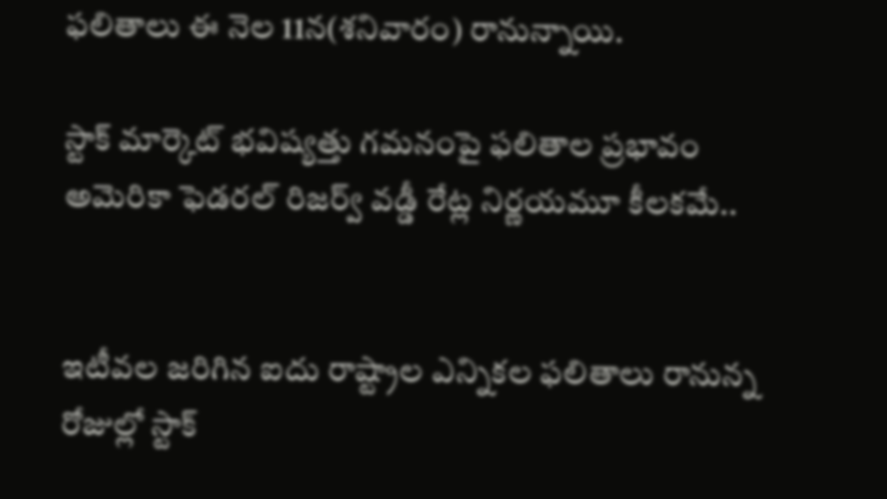ఫలితాలు ఈ నెల 11న(శనివారం) రానున్నాయి.

స్టాక్‌ మార్కెట్‌ భవిష్యత్తు గమనంపై ఫలితాల ప్రభావం
అమెరికా ఫెడరల్‌ రిజర్వ్‌ వడ్డీ రేట్ల నిర్ణయమూ కీలకమే..


ఇటీవల జరిగిన ఐదు రాష్ట్రాల ఎన్నికల ఫలితాలు రానున్న రోజుల్లో స్టాక్‌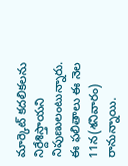మార్కెట్‌ కదలికలను నిర్దేశిస్తాయని నిపుణులంటున్నారు. ఈ ఫలితాలు ఈ నెల 11న(శనివారం) రానున్నాయి.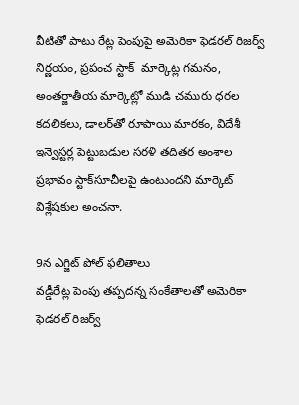వీటితో పాటు రేట్ల పెంపుపై అమెరికా ఫెడరల్‌ రిజర్వ్‌ నిర్ణయం, ప్రపంచ స్టాక్‌  మార్కెట్ల గమనం, అంతర్జాతీయ మార్కెట్లో ముడి చమురు ధరల కదలికలు, డాలర్‌తో రూపాయి మారకం, విదేశీ ఇన్వెస్టర్ల పెట్టుబడుల సరళి తదితర అంశాల ప్రభావం స్టాక్‌సూచీలపై ఉంటుందని మార్కెట్‌ విశ్లేషకుల అంచనా.

9న ఎగ్జిట్‌ పోల్‌ ఫలితాలు
వడ్డీరేట్ల పెంపు తప్పదన్న సంకేతాలతో అమెరికా ఫెడరల్‌ రిజర్వ్‌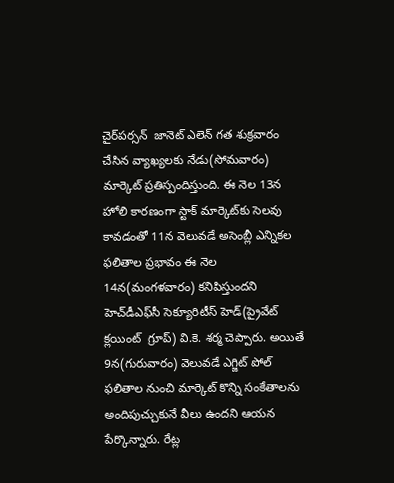చైర్‌పర్సన్‌  జానెట్‌ ఎలెన్‌ గత శుక్రవారం చేసిన వ్యాఖ్యలకు నేడు(సోమవారం) మార్కెట్‌ ప్రతిస్పందిస్తుంది. ఈ నెల 13న హోలి కారణంగా స్టాక్‌ మార్కెట్‌కు సెలవు కావడంతో 11న వెలువడే అసెంబ్లీ ఎన్నికల ఫలితాల ప్రభావం ఈ నెల 14న(మంగళవారం) కనిపిస్తుందని హెచ్‌డీఎఫ్‌సీ సెక్యూరిటీస్‌ హెడ్‌(ప్రైవేట్‌ క్లయింట్‌  గ్రూప్‌) వి.కె. శర్మ చెప్పారు. అయితే 9న(గురువారం) వెలువడే ఎగ్జిట్‌ పోల్‌ ఫలితాల నుంచి మార్కెట్‌ కొన్ని సంకేతాలను అందిపుచ్చుకునే వీలు ఉందని ఆయన పేర్కొన్నారు. రేట్ల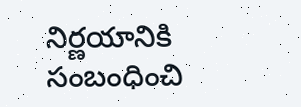నిర్ణయానికి సంబంధించి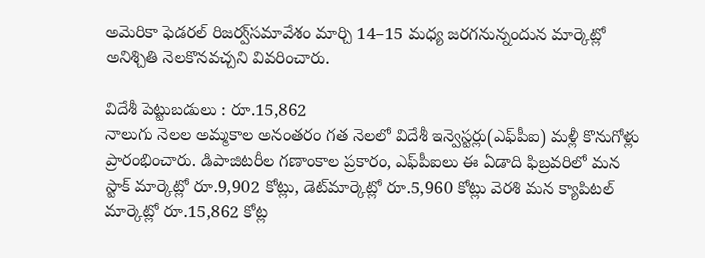అమెరికా ఫెడరల్‌ రిజర్వ్‌సమావేశం మార్చి 14–15 మధ్య జరగనున్నందున మార్కెట్లో అనిశ్చితి నెలకొనవచ్చని వివరించారు.

విదేశీ పెట్టుబడులు : రూ.15,862
నాలుగు నెలల అమ్మకాల అనంతరం గత నెలలో విదేశీ ఇన్వెస్టర్లు(ఎఫ్‌పీఐ) మళ్లీ కొనుగోళ్లు ప్రారంభించారు. డిపాజిటరీల గణాంకాల ప్రకారం, ఎఫ్‌పీఐలు ఈ ఏడాది ఫిబ్రవరిలో మన స్టాక్‌ మార్కెట్లో రూ.9,902 కోట్లు, డెట్‌మార్కెట్లో రూ.5,960 కోట్లు వెరశి మన క్యాపిటల్‌ మార్కెట్లో రూ.15,862 కోట్ల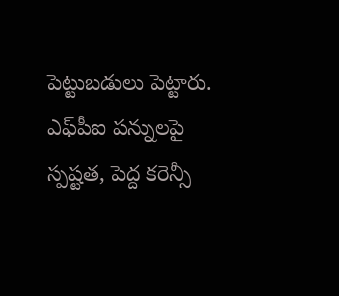పెట్టుబడులు పెట్టారు. ఎఫ్‌పీఐ పన్నులపై స్పష్టత, పెద్ద కరెన్సీ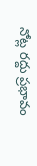నోట్ల రద్దు ప్రభావం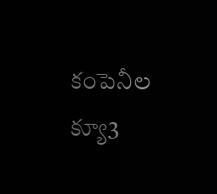కంపెనీల క్యూ3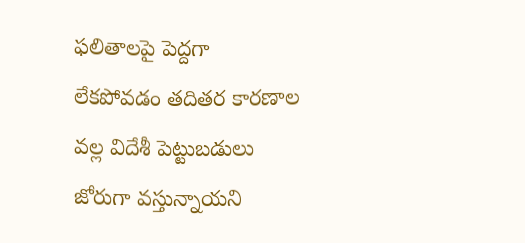ఫలితాలపై పెద్దగా లేకపోవడం తదితర కారణాల వల్ల విదేశీ పెట్టుబడులు జోరుగా వస్తున్నాయని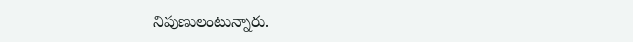నిపుణులంటున్నారు.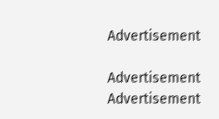Advertisement

Advertisement
Advertisement